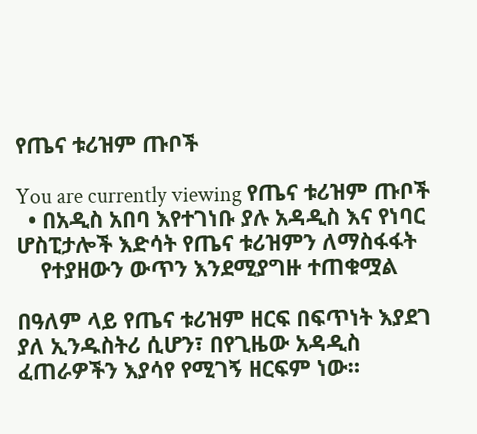የጤና ቱሪዝም ጡቦች

You are currently viewing የጤና ቱሪዝም ጡቦች
  • በአዲስ አበባ እየተገነቡ ያሉ አዳዲስ እና የነባር ሆስፒታሎች እድሳት የጤና ቱሪዝምን ለማስፋፋት
    የተያዘውን ውጥን እንደሚያግዙ ተጠቁሟል

በዓለም ላይ የጤና ቱሪዝም ዘርፍ በፍጥነት እያደገ ያለ ኢንዱስትሪ ሲሆን፣ በየጊዜው አዳዲስ ፈጠራዎችን እያሳየ የሚገኝ ዘርፍም ነው።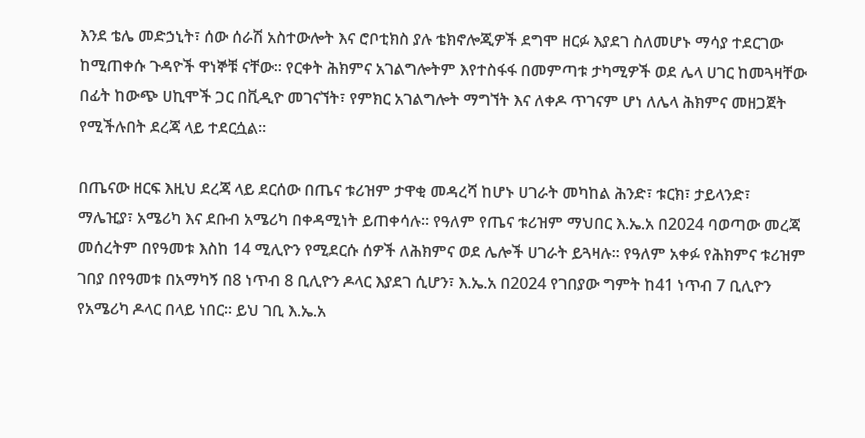እንደ ቴሌ መድኃኒት፣ ሰው ሰራሽ አስተውሎት እና ሮቦቲክስ ያሉ ቴክኖሎጂዎች ደግሞ ዘርፉ እያደገ ስለመሆኑ ማሳያ ተደርገው ከሚጠቀሱ ጉዳዮች ዋነኞቹ ናቸው። የርቀት ሕክምና አገልግሎትም እየተስፋፋ በመምጣቱ ታካሚዎች ወደ ሌላ ሀገር ከመጓዛቸው በፊት ከውጭ ሀኪሞች ጋር በቪዲዮ መገናኘት፣ የምክር አገልግሎት ማግኘት እና ለቀዶ ጥገናም ሆነ ለሌላ ሕክምና መዘጋጀት የሚችሉበት ደረጃ ላይ ተደርሷል።

በጤናው ዘርፍ እዚህ ደረጃ ላይ ደርሰው በጤና ቱሪዝም ታዋቂ መዳረሻ ከሆኑ ሀገራት መካከል ሕንድ፣ ቱርክ፣ ታይላንድ፣ ማሌዢያ፣ አሜሪካ እና ደቡብ አሜሪካ በቀዳሚነት ይጠቀሳሉ። የዓለም የጤና ቱሪዝም ማህበር እ.ኤ.አ በ2024 ባወጣው መረጃ መሰረትም በየዓመቱ እስከ 14 ሚሊዮን የሚደርሱ ሰዎች ለሕክምና ወደ ሌሎች ሀገራት ይጓዛሉ። የዓለም አቀፉ የሕክምና ቱሪዝም ገበያ በየዓመቱ በአማካኝ በ8 ነጥብ 8 ቢሊዮን ዶላር እያደገ ሲሆን፣ እ.ኤ.አ በ2024 የገበያው ግምት ከ41 ነጥብ 7 ቢሊዮን የአሜሪካ ዶላር በላይ ነበር። ይህ ገቢ እ.ኤ.አ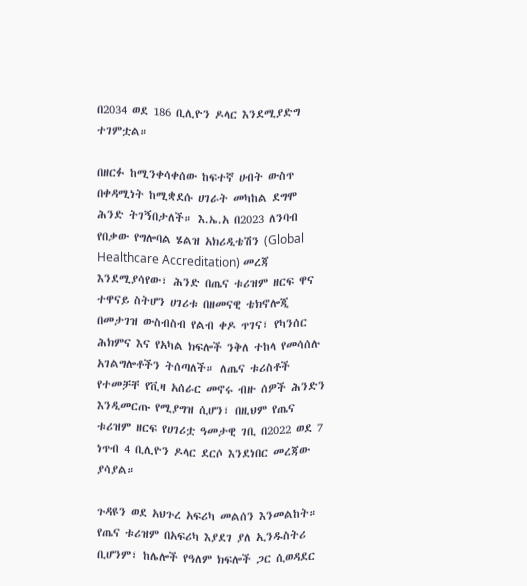በ2034 ወደ 186 ቢሊዮን ዶላር እንደሚያድግ ተገምቷል።

በዘርፉ ከሚንቀሳቀሰው ከፍተኛ ሀብት ውስጥ በቀዳሚነት ከሚቋደሱ ሀገራት መካከል ደግሞ ሕንድ ትገኝበታለች። እ.ኤ.አ በ2023 ለንባብ የበቃው የግሎባል ሄልዝ አክሪዲቴሽን (Global Healthcare Accreditation) መረጃ እንደሚያሳየው፣ ሕንድ በጤና ቱሪዝም ዘርፍ ዋና ተዋናይ ስትሆን ሀገሪቱ በዘመናዊ ቴክኖሎጂ በመታገዝ ውስብስብ የልብ ቀዶ ጥገና፣ የካንሰር ሕክምና እና የአካል ክፍሎች ንቅለ ተከላ የመሳሰሉ አገልግሎቶችን ትሰጣለች። ለጤና ቱሪስቶች የተመቻቸ የቪዛ አሰራር መኖሩ ብዙ ሰዎች ሕንድን እንዲመርጡ የሚያግዝ ሲሆን፣ በዚህም የጤና ቱሪዝም ዘርፍ የሀገሪቷ ዓመታዊ ገቢ በ2022 ወደ 7 ነጥብ 4 ቢሊዮን ዶላር ደርሶ እንደነበር መረጃው ያሳያል።

ጉዳዩን ወደ አህጉረ አፍሪካ መልሰን እንመልከት። የጤና ቱሪዝም በአፍሪካ እያደገ ያለ ኢንዱስትሪ ቢሆንም፣ ከሌሎች የዓለም ክፍሎች ጋር ሲወዳደር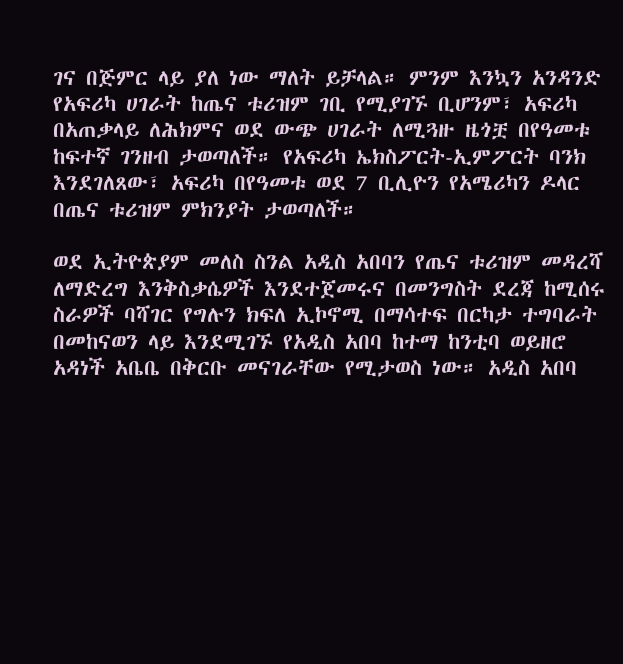ገና በጅምር ላይ ያለ ነው ማለት ይቻላል። ምንም እንኳን አንዳንድ የአፍሪካ ሀገራት ከጤና ቱሪዝም ገቢ የሚያገኙ ቢሆንም፣ አፍሪካ በአጠቃላይ ለሕክምና ወደ ውጭ ሀገራት ለሚጓዙ ዜጎቿ በየዓመቱ ከፍተኛ ገንዘብ ታወጣለች። የአፍሪካ ኤክስፖርት-ኢምፖርት ባንክ እንደገለጸው፣ አፍሪካ በየዓመቱ ወደ 7 ቢሊዮን የአሜሪካን ዶላር በጤና ቱሪዝም ምክንያት ታወጣለች።

ወደ ኢትዮጵያም መለስ ስንል አዲስ አበባን የጤና ቱሪዝም መዳረሻ ለማድረግ እንቅስቃሴዎች እንደተጀመሩና በመንግስት ደረጃ ከሚሰሩ ስራዎች ባሻገር የግሉን ክፍለ ኢኮኖሚ በማሳተፍ በርካታ ተግባራት በመከናወን ላይ እንደሚገኙ የአዲስ አበባ ከተማ ከንቲባ ወይዘሮ አዳነች አቤቤ በቅርቡ መናገራቸው የሚታወስ ነው። አዲስ አበባ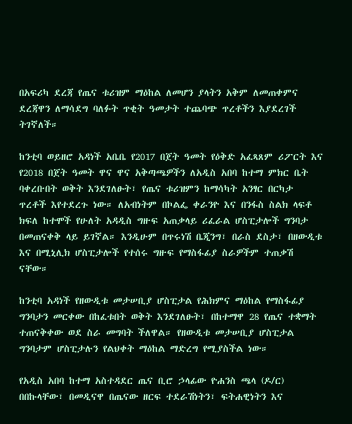በአፍሪካ ደረጃ የጤና ቱሪዝም ማዕከል ለመሆን ያላትን አቅም ለመጠቀምና ደረጃዋን ለማሳደግ ባለፉት ጥቂት ዓመታት ተጨባጭ ጥረቶችን እያደረገች ትገኛለች።

ከንቲባ ወይዘሮ አዳነች አቤቤ የ2017 በጀት ዓመት የዕቅድ አፈጻጸም ሪፖርት እና የ2018 በጀት ዓመት ዋና ዋና አቅጣጫዎችን ለአዲስ አበባ ከተማ ምክር ቤት ባቀረቡበት ወቅት እንደገለፁት፣ የጤና ቱሪዝምን ከማሳካት አንፃር በርካታ ጥረቶች እየተደረጉ ነው። ለአብነትም በኮልፌ ቀራንዮ እና በንፋስ ስልክ ላፍቶ ክፍለ ከተሞች የሁለት አዳዲስ ግዙፍ አጠቃላይ ሪፈራል ሆስፒታሎች ግንባታ በመጠናቀቅ ላይ ይገኛል። እንዲሁም በጥሩነሽ ቤጂንግ፣ በራስ ደስታ፣ በዘውዲቱ እና በሚኒሊክ ሆስፒታሎች የተሰሩ ግዙፍ የማስፋፊያ ስራዎችም ተጠቃሽ ናቸው።

ከንቲባ አዳነች የዘውዲቱ መታሠቢያ ሆስፒታል የሕክምና ማዕከል የማስፋፊያ ግንባታን መርቀው በከፈቱበት ወቅት እንደገለፁት፣ በከተማዋ 28 የጤና ተቋማት ተጠናቅቀው ወደ ስራ መግባት ችለዋል። የዘውዲቱ መታሠቢያ ሆስፒታል ግንባታም ሆስፒታሉን የልህቀት ማዕከል ማድረግ የሚያስችል ነው።

የአዲስ አበባ ከተማ አስተዳደር ጤና ቢሮ ኃላፊው ዮሐንስ ጫላ (ዶ/ር) በበኩላቸው፣ በመዲናዋ በጤናው ዘርፍ ተደራሽነትን፣ ፍትሐዊነትን እና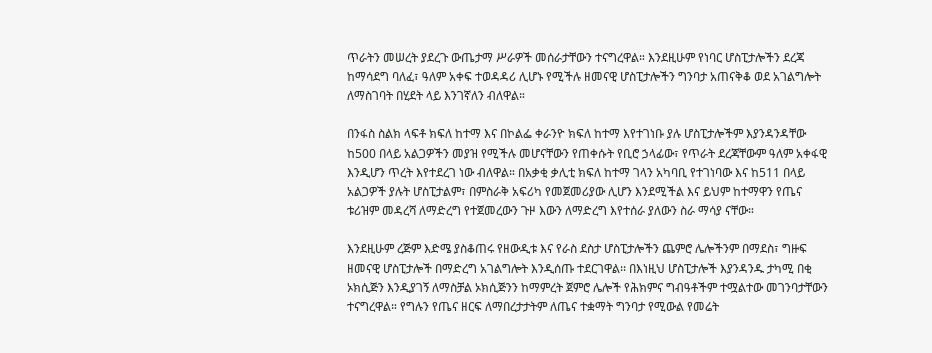ጥራትን መሠረት ያደረጉ ውጤታማ ሥራዎች መሰራታቸውን ተናግረዋል። እንደዚሁም የነባር ሆስፒታሎችን ደረጃ ከማሳደግ ባለፈ፣ ዓለም አቀፍ ተወዳዳሪ ሊሆኑ የሚችሉ ዘመናዊ ሆስፒታሎችን ግንባታ አጠናቅቆ ወደ አገልግሎት ለማስገባት በሂደት ላይ እንገኛለን ብለዋል።

በንፋስ ስልክ ላፍቶ ክፍለ ከተማ እና በኮልፌ ቀራንዮ ክፍለ ከተማ እየተገነቡ ያሉ ሆስፒታሎችም እያንዳንዳቸው ከ500 በላይ አልጋዎችን መያዝ የሚችሉ መሆናቸውን የጠቀሱት የቢሮ ኃላፊው፣ የጥራት ደረጃቸውም ዓለም አቀፋዊ እንዲሆን ጥረት እየተደረገ ነው ብለዋል። በአቃቂ ቃሊቲ ክፍለ ከተማ ገላን አካባቢ የተገነባው እና ከ511 በላይ አልጋዎች ያሉት ሆስፒታልም፣ በምስራቅ አፍሪካ የመጀመሪያው ሊሆን እንደሚችል እና ይህም ከተማዋን የጤና ቱሪዝም መዳረሻ ለማድረግ የተጀመረውን ጉዞ እውን ለማድረግ እየተሰራ ያለውን ስራ ማሳያ ናቸው።

እንደዚሁም ረጅም እድሜ ያስቆጠሩ የዘውዲቱ እና የራስ ደስታ ሆስፒታሎችን ጨምሮ ሌሎችንም በማደስ፣ ግዙፍ ዘመናዊ ሆስፒታሎች በማድረግ አገልግሎት እንዲሰጡ ተደርገዋል፡፡ በእነዚህ ሆስፒታሎች እያንዳንዱ ታካሚ በቂ ኦክሲጅን እንዲያገኝ ለማስቻል ኦክሲጅንን ከማምረት ጀምሮ ሌሎች የሕክምና ግብዓቶችም ተሟልተው መገንባታቸውን ተናግረዋል። የግሉን የጤና ዘርፍ ለማበረታታትም ለጤና ተቋማት ግንባታ የሚውል የመሬት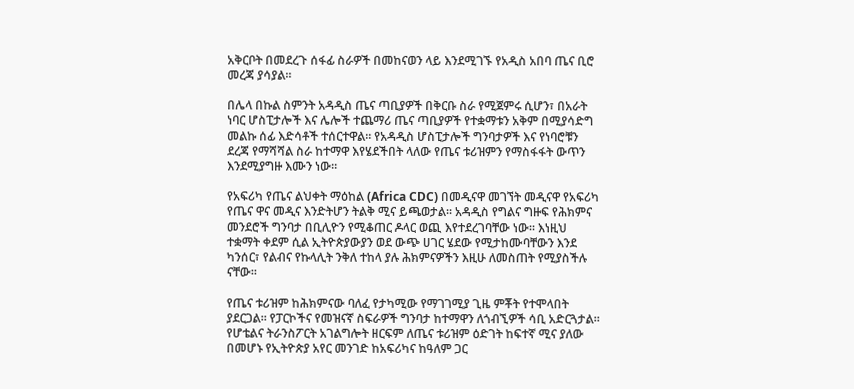አቅርቦት በመደረጉ ሰፋፊ ስራዎች በመከናወን ላይ እንደሚገኙ የአዲስ አበባ ጤና ቢሮ መረጃ ያሳያል።

በሌላ በኩል ስምንት አዳዲስ ጤና ጣቢያዎች በቅርቡ ስራ የሚጀምሩ ሲሆን፣ በአራት ነባር ሆስፒታሎች እና ሌሎች ተጨማሪ ጤና ጣቢያዎች የተቋማቱን አቅም በሚያሳድግ መልኩ ሰፊ እድሳቶች ተሰርተዋል። የአዳዲስ ሆስፒታሎች ግንባታዎች እና የነባሮቹን ደረጃ የማሻሻል ስራ ከተማዋ እየሄደችበት ላለው የጤና ቱሪዝምን የማስፋፋት ውጥን እንደሚያግዙ እሙን ነው።

የአፍሪካ የጤና ልህቀት ማዕከል (Africa CDC) በመዲናዋ መገኘት መዲናዋ የአፍሪካ የጤና ዋና መዲና እንድትሆን ትልቅ ሚና ይጫወታል። አዳዲስ የግልና ግዙፍ የሕክምና መንደሮች ግንባታ በቢሊዮን የሚቆጠር ዶላር ወጪ እየተደረገባቸው ነው። እነዚህ ተቋማት ቀደም ሲል ኢትዮጵያውያን ወደ ውጭ ሀገር ሄደው የሚታከሙባቸውን እንደ ካንሰር፣ የልብና የኩላሊት ንቅለ ተከላ ያሉ ሕክምናዎችን እዚሁ ለመስጠት የሚያስችሉ ናቸው።

የጤና ቱሪዝም ከሕክምናው ባለፈ የታካሚው የማገገሚያ ጊዜ ምቾት የተሞላበት ያደርጋል። የፓርኮችና የመዝናኛ ስፍራዎች ግንባታ ከተማዋን ለጎብኚዎች ሳቢ አድርጓታል። የሆቴልና ትራንስፖርት አገልግሎት ዘርፍም ለጤና ቱሪዝም ዕድገት ከፍተኛ ሚና ያለው በመሆኑ የኢትዮጵያ አየር መንገድ ከአፍሪካና ከዓለም ጋር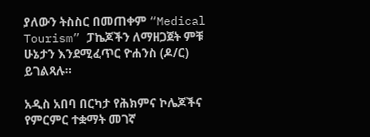ያለውን ትስስር በመጠቀም “Medical Tourism” ፓኬጆችን ለማዘጋጀት ምቹ ሁኔታን እንደሚፈጥር ዮሐንስ (ዶ/ር) ይገልጻሉ።

አዲስ አበባ በርካታ የሕክምና ኮሌጆችና የምርምር ተቋማት መገኛ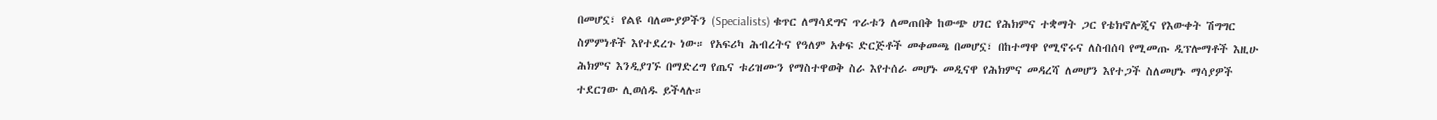በመሆኗ፣ የልዩ ባለሙያዎችን (Specialists) ቁጥር ለማሳደግና ጥራቱን ለመጠበቅ ከውጭ ሀገር የሕክምና ተቋማት ጋር የቴክኖሎጂና የእውቀት ሽግግር ስምምነቶች እየተደረጉ ነው። የአፍሪካ ሕብረትና የዓለም አቀፍ ድርጅቶች መቀመጫ በመሆኗ፣ በከተማዋ የሚኖሩና ለስብሰባ የሚመጡ ዲፕሎማቶች እዚሁ ሕክምና እንዲያገኙ በማድረግ የጤና ቱሪዝሙን የማስተዋወቅ ስራ እየተሰራ መሆኑ መዲናዋ የሕክምና መዳረሻ ለመሆን እየተጋች ስለመሆኑ ማሳያዎች ተደርገው ሊወሰዱ ይችላሉ።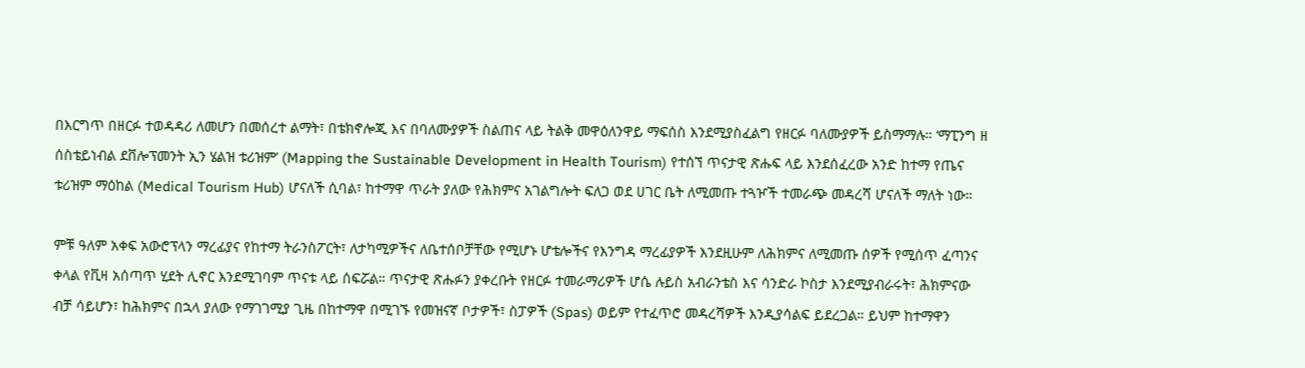በእርግጥ በዘርፉ ተወዳዳሪ ለመሆን በመሰረተ ልማት፣ በቴክኖሎጂ እና በባለሙያዎች ስልጠና ላይ ትልቅ መዋዕለንዋይ ማፍሰስ እንደሚያስፈልግ የዘርፉ ባለሙያዎች ይስማማሉ። ‘ማፒንግ ዘ ሰስቴይነብል ደቨሎፕመንት ኢን ሄልዝ ቱሪዝም’ (Mapping the Sustainable Development in Health Tourism) የተሰኘ ጥናታዊ ጽሑፍ ላይ እንደሰፈረው አንድ ከተማ የጤና ቱሪዝም ማዕከል (Medical Tourism Hub) ሆናለች ሲባል፣ ከተማዋ ጥራት ያለው የሕክምና አገልግሎት ፍለጋ ወደ ሀገር ቤት ለሚመጡ ተጓዦች ተመራጭ መዳረሻ ሆናለች ማለት ነው።

ምቹ ዓለም አቀፍ አውሮፕላን ማረፊያና የከተማ ትራንስፖርት፣ ለታካሚዎችና ለቤተሰቦቻቸው የሚሆኑ ሆቴሎችና የእንግዳ ማረፊያዎች እንደዚሁም ለሕክምና ለሚመጡ ሰዎች የሚሰጥ ፈጣንና ቀላል የቪዛ አሰጣጥ ሂደት ሊኖር እንደሚገባም ጥናቱ ላይ ሰፍሯል። ጥናታዊ ጽሑፉን ያቀረቡት የዘርፉ ተመራማሪዎች ሆሴ ሉይስ አብራንቴስ እና ሳንድራ ኮስታ እንደሚያብራሩት፣ ሕክምናው ብቻ ሳይሆን፣ ከሕክምና በኋላ ያለው የማገገሚያ ጊዜ በከተማዋ በሚገኙ የመዝናኛ ቦታዎች፣ ስፓዎች (Spas) ወይም የተፈጥሮ መዳረሻዎች እንዲያሳልፍ ይደረጋል። ይህም ከተማዋን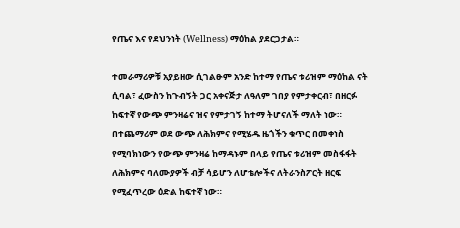የጤና እና የደህንነት (Wellness) ማዕከል ያደርጋታል።

ተመራማሪዎቹ አያይዘው ሲገልፁም አንድ ከተማ የጤና ቱሪዝም ማዕከል ናት ሲባል፣ ፈውስን ከጉብኝት ጋር አቀናጅታ ለዓለም ገበያ የምታቀርብ፣ በዘርፉ ከፍተኛ የውጭ ምንዛሬና ዝና የምታገኝ ከተማ ትሆናለች ማለት ነው። በተጨማሪም ወደ ውጭ ለሕክምና የሚሄዱ ዜጎችን ቁጥር በመቀነስ የሚባክነውን የውጭ ምንዛሬ ከማዳኑም በላይ የጤና ቱሪዝም መስፋፋት ለሕክምና ባለሙያዎች ብቻ ሳይሆን ለሆቴሎችና ለትራንስፖርት ዘርፍ የሚፈጥረው ዕድል ከፍተኛ ነው።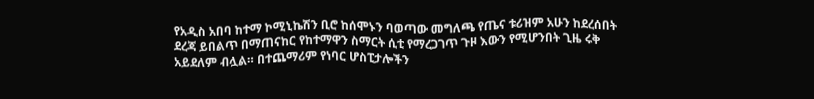የአዲስ አበባ ከተማ ኮሚኒኬሽን ቢሮ ከሰሞኑን ባወጣው መግለጫ የጤና ቱሪዝም አሁን ከደረሰበት ደረጃ ይበልጥ በማጠናከር የከተማዋን ስማርት ሲቲ የማረጋገጥ ጉዞ እውን የሚሆንበት ጊዜ ሩቅ አይደለም ብሏል። በተጨማሪም የነባር ሆስፒታሎችን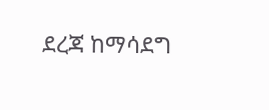ደረጃ ከማሳደግ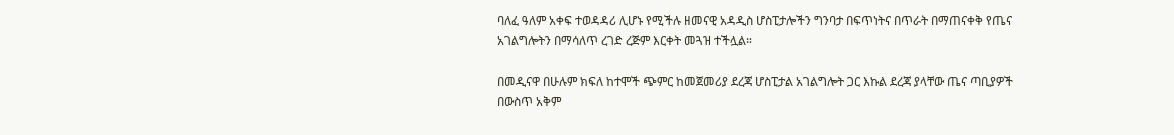ባለፈ ዓለም አቀፍ ተወዳዳሪ ሊሆኑ የሚችሉ ዘመናዊ አዳዲስ ሆስፒታሎችን ግንባታ በፍጥነትና በጥራት በማጠናቀቅ የጤና አገልግሎትን በማሳለጥ ረገድ ረጅም እርቀት መጓዝ ተችሏል።

በመዲናዋ በሁሉም ክፍለ ከተሞች ጭምር ከመጀመሪያ ደረጃ ሆስፒታል አገልግሎት ጋር እኩል ደረጃ ያላቸው ጤና ጣቢያዎች በውስጥ አቅም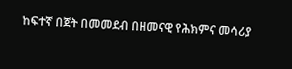ከፍተኛ በጀት በመመደብ በዘመናዊ የሕክምና መሳሪያ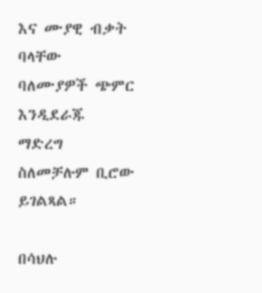እና ሙያዊ ብቃት ባላቸው ባለሙያዎች ጭምር እንዲደራጁ ማድረግ ስለመቻሉም ቢሮው ይገልጻል።

በሳህሉ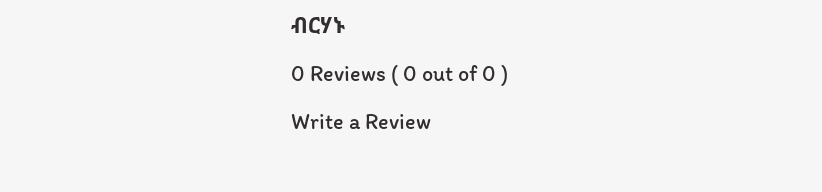ብርሃኑ

0 Reviews ( 0 out of 0 )

Write a Review